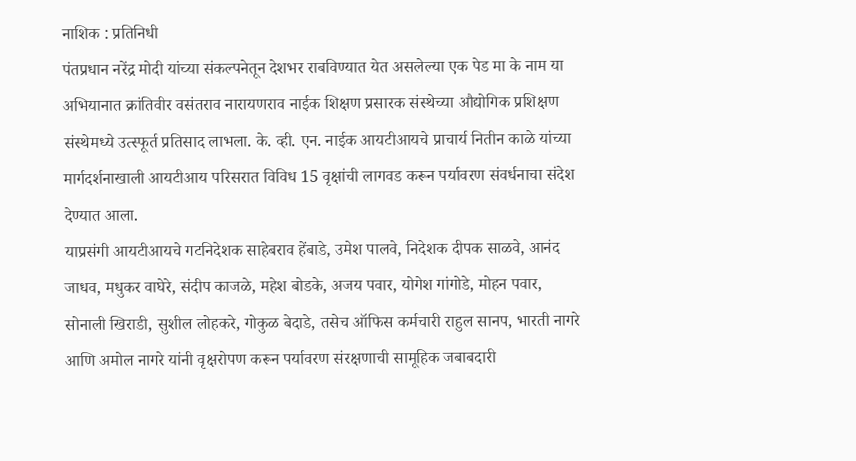नाशिक : प्रतिनिधी
पंतप्रधान नरेंद्र मोदी यांच्या संकल्पनेतून देशभर राबविण्यात येत असलेल्या एक पेड मा के नाम या अभियानात क्रांतिवीर वसंतराव नारायणराव नाईक शिक्षण प्रसारक संस्थेच्या औद्योगिक प्रशिक्षण संस्थेमध्ये उत्स्फूर्त प्रतिसाद लाभला. के. व्ही. एन. नाईक आयटीआयचे प्राचार्य नितीन काळे यांच्या मार्गदर्शनाखाली आयटीआय परिसरात विविध 15 वृक्षांची लागवड करून पर्यावरण संवर्धनाचा संदेश देण्यात आला.
याप्रसंगी आयटीआयचे गटनिदेशक साहेबराव हेंबाडे, उमेश पालवे, निदेशक दीपक साळवे, आनंद जाधव, मधुकर वाघेरे, संदीप काजळे, महेश बोडके, अजय पवार, योगेश गांगोडे, मोहन पवार, सोनाली खिराडी, सुशील लोहकरे, गोकुळ बेदाडे, तसेच ऑफिस कर्मचारी राहुल सानप, भारती नागरे आणि अमोल नागरे यांनी वृक्षरोपण करून पर्यावरण संरक्षणाची सामूहिक जबाबदारी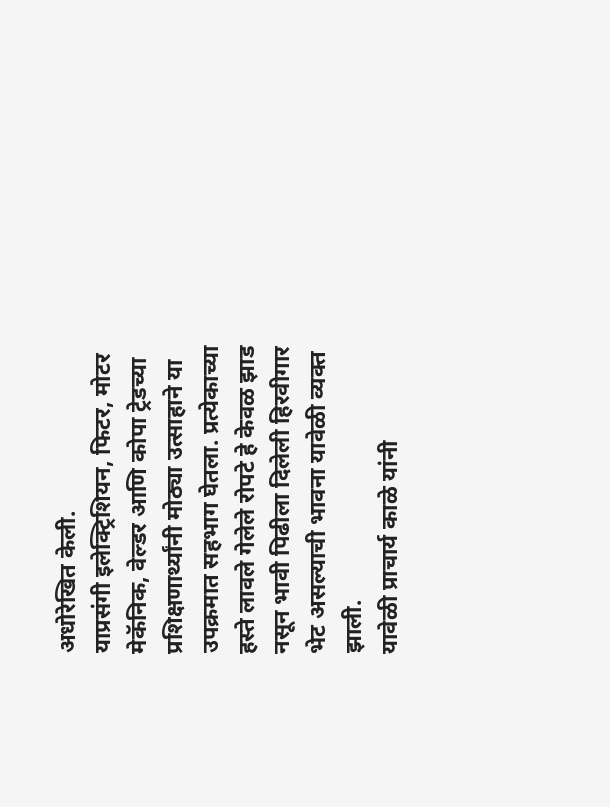अधोरेखित केली.
याप्रसंगी इलेक्ट्रिशियन, फिटर, मोटर मेकॅनिक, वेल्डर आणि कोपा ट्रेडच्या प्रशिक्षणार्थ्यांनी मोठ्या उत्साहाने या उपक्रमात सहभाग घेतला. प्रत्येकाच्या हस्ते लावले गेलेले रोपटे हे केवळ झाड नसून भावी पिढीला दिलेली हिरवीगार भेट असल्याची भावना यावेळी व्यक्त झाली.
यावेळी प्राचार्य काळे यांनी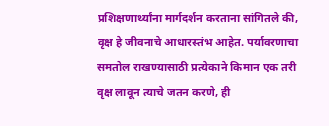प्रशिक्षणार्थ्यांना मार्गदर्शन करताना सांगितले की, वृक्ष हे जीवनाचे आधारस्तंभ आहेत. पर्यावरणाचा समतोल राखण्यासाठी प्रत्येकाने किमान एक तरी वृक्ष लावून त्याचे जतन करणे, ही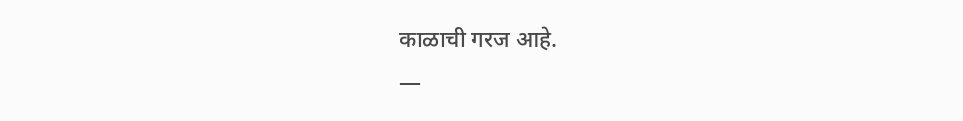काळाची गरज आहे.
—